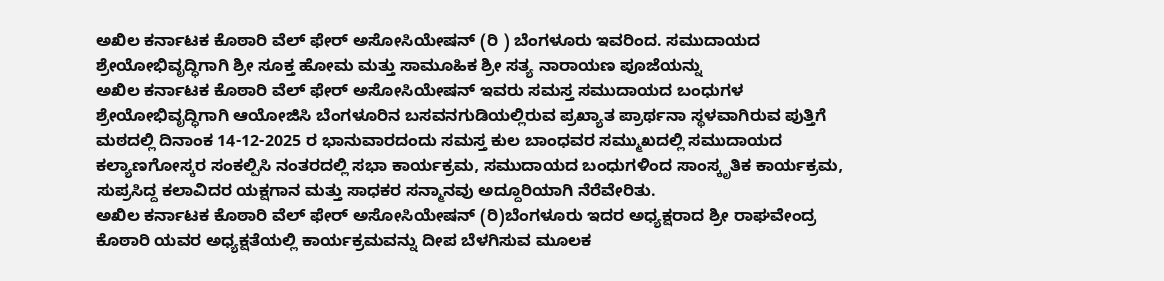ಅಖಿಲ ಕರ್ನಾಟಕ ಕೊಠಾರಿ ವೆಲ್ ಫೇರ್ ಅಸೋಸಿಯೇಷನ್ (ರಿ ) ಬೆಂಗಳೂರು ಇವರಿಂದ. ಸಮುದಾಯದ ಶ್ರೇಯೋಭಿವೃದ್ಧಿಗಾಗಿ ಶ್ರೀ ಸೂಕ್ತ ಹೋಮ ಮತ್ತು ಸಾಮೂಹಿಕ ಶ್ರೀ ಸತ್ಯ ನಾರಾಯಣ ಪೂಜೆಯನ್ನು
ಅಖಿಲ ಕರ್ನಾಟಕ ಕೊಠಾರಿ ವೆಲ್ ಫೇರ್ ಅಸೋಸಿಯೇಷನ್ ಇವರು ಸಮಸ್ತ ಸಮುದಾಯದ ಬಂಧುಗಳ ಶ್ರೇಯೋಭಿವೃದ್ಧಿಗಾಗಿ ಆಯೋಜಿಸಿ ಬೆಂಗಳೂರಿನ ಬಸವನಗುಡಿಯಲ್ಲಿರುವ ಪ್ರಖ್ಯಾತ ಪ್ರಾರ್ಥನಾ ಸ್ಥಳವಾಗಿರುವ ಪುತ್ತಿಗೆ ಮಠದಲ್ಲಿ ದಿನಾಂಕ 14-12-2025 ರ ಭಾನುವಾರದಂದು ಸಮಸ್ತ ಕುಲ ಬಾಂಧವರ ಸಮ್ಮುಖದಲ್ಲಿ ಸಮುದಾಯದ ಕಲ್ಯಾಣಗೋಸ್ಕರ ಸಂಕಲ್ಪಿಸಿ ನಂತರದಲ್ಲಿ ಸಭಾ ಕಾರ್ಯಕ್ರಮ, ಸಮುದಾಯದ ಬಂಧುಗಳಿಂದ ಸಾಂಸ್ಕೃತಿಕ ಕಾರ್ಯಕ್ರಮ, ಸುಪ್ರಸಿದ್ದ ಕಲಾವಿದರ ಯಕ್ಷಗಾನ ಮತ್ತು ಸಾಧಕರ ಸನ್ಮಾನವು ಅದ್ದೂರಿಯಾಗಿ ನೆರೆವೇರಿತು.
ಅಖಿಲ ಕರ್ನಾಟಕ ಕೊಠಾರಿ ವೆಲ್ ಫೇರ್ ಅಸೋಸಿಯೇಷನ್ (ರಿ)ಬೆಂಗಳೂರು ಇದರ ಅಧ್ಯಕ್ಷರಾದ ಶ್ರೀ ರಾಘವೇಂದ್ರ ಕೊಠಾರಿ ಯವರ ಅಧ್ಯಕ್ಷತೆಯಲ್ಲಿ ಕಾರ್ಯಕ್ರಮವನ್ನು ದೀಪ ಬೆಳಗಿಸುವ ಮೂಲಕ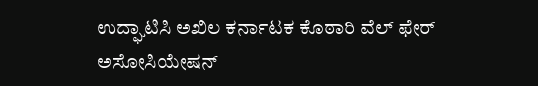ಉದ್ಘಾಟಿಸಿ ಅಖಿಲ ಕರ್ನಾಟಕ ಕೊಠಾರಿ ವೆಲ್ ಫೇರ್ ಅಸೋಸಿಯೇಷನ್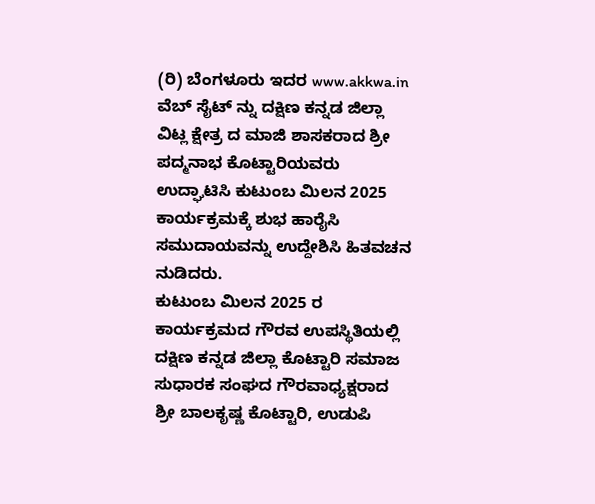(ರಿ) ಬೆಂಗಳೂರು ಇದರ www.akkwa.in ವೆಬ್ ಸೈಟ್ ನ್ನು ದಕ್ಷಿಣ ಕನ್ನಡ ಜಿಲ್ಲಾ ವಿಟ್ಲ ಕ್ಷೇತ್ರ ದ ಮಾಜಿ ಶಾಸಕರಾದ ಶ್ರೀ ಪದ್ಮನಾಭ ಕೊಟ್ಟಾರಿಯವರು ಉದ್ಘಾಟಿಸಿ ಕುಟುಂಬ ಮಿಲನ 2025 ಕಾರ್ಯಕ್ರಮಕ್ಕೆ ಶುಭ ಹಾರೈಸಿ ಸಮುದಾಯವನ್ನು ಉದ್ದೇಶಿಸಿ ಹಿತವಚನ ನುಡಿದರು.
ಕುಟುಂಬ ಮಿಲನ 2025 ರ ಕಾರ್ಯಕ್ರಮದ ಗೌರವ ಉಪಸ್ಥಿತಿಯಲ್ಲಿ ದಕ್ಷಿಣ ಕನ್ನಡ ಜಿಲ್ಲಾ ಕೊಟ್ಟಾರಿ ಸಮಾಜ ಸುಧಾರಕ ಸಂಘದ ಗೌರವಾಧ್ಯಕ್ಷರಾದ ಶ್ರೀ ಬಾಲಕೃಷ್ಣ ಕೊಟ್ಟಾರಿ, ಉಡುಪಿ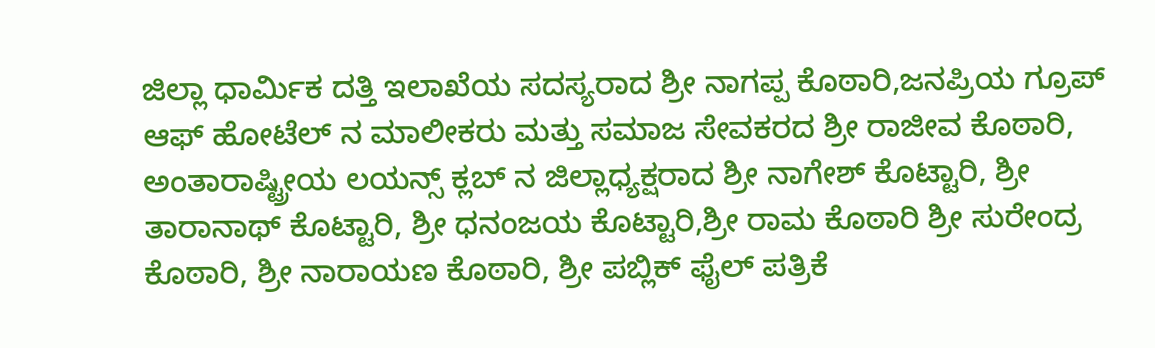ಜಿಲ್ಲಾ ಧಾರ್ಮಿಕ ದತ್ತಿ ಇಲಾಖೆಯ ಸದಸ್ಯರಾದ ಶ್ರೀ ನಾಗಪ್ಪ ಕೊಠಾರಿ,ಜನಪ್ರಿಯ ಗ್ರೂಪ್ ಆಫ್ ಹೋಟೆಲ್ ನ ಮಾಲೀಕರು ಮತ್ತು ಸಮಾಜ ಸೇವಕರದ ಶ್ರೀ ರಾಜೀವ ಕೊಠಾರಿ, ಅಂತಾರಾಷ್ಟ್ರೀಯ ಲಯನ್ಸ್ ಕ್ಲಬ್ ನ ಜಿಲ್ಲಾಧ್ಯಕ್ಷರಾದ ಶ್ರೀ ನಾಗೇಶ್ ಕೊಟ್ಟಾರಿ, ಶ್ರೀ ತಾರಾನಾಥ್ ಕೊಟ್ಟಾರಿ, ಶ್ರೀ ಧನಂಜಯ ಕೊಟ್ಟಾರಿ,ಶ್ರೀ ರಾಮ ಕೊಠಾರಿ ಶ್ರೀ ಸುರೇಂದ್ರ ಕೊಠಾರಿ, ಶ್ರೀ ನಾರಾಯಣ ಕೊಠಾರಿ, ಶ್ರೀ ಪಬ್ಲಿಕ್ ಫೈಲ್ ಪತ್ರಿಕೆ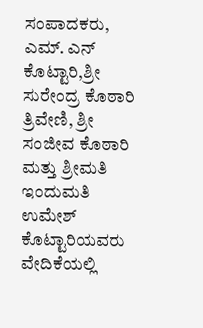ಸಂಪಾದಕರು, ಎಮ್. ಎನ್ ಕೊಟ್ಟಾರಿ,ಶ್ರೀ ಸುರೇಂದ್ರ ಕೊಠಾರಿ ತ್ರಿವೇಣಿ, ಶ್ರೀ ಸಂಜೀವ ಕೊಠಾರಿ ಮತ್ತು ಶ್ರೀಮತಿ ಇಂದುಮತಿ ಉಮೇಶ್ ಕೊಟ್ಟಾರಿಯವರು ವೇದಿಕೆಯಲ್ಲಿ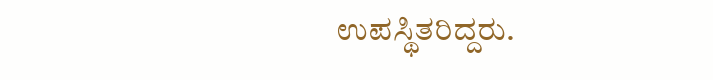ಉಪಸ್ಥಿತರಿದ್ದರು.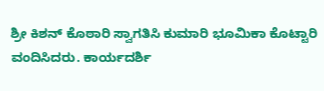ಶ್ರೀ ಕಿಶನ್ ಕೊಠಾರಿ ಸ್ವಾಗತಿಸಿ ಕುಮಾರಿ ಭೂಮಿಕಾ ಕೊಟ್ಟಾರಿ ವಂದಿಸಿದರು. ಕಾರ್ಯದರ್ಶಿ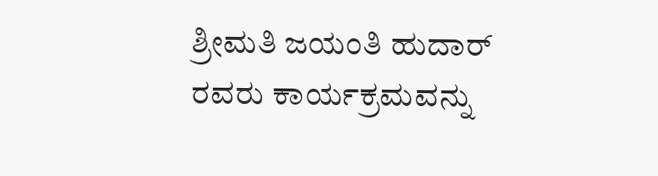ಶ್ರೀಮತಿ ಜಯಂತಿ ಹುದಾರ್ ರವರು ಕಾರ್ಯಕ್ರಮವನ್ನು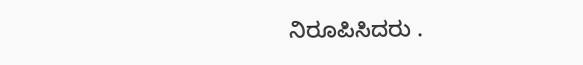ನಿರೂಪಿಸಿದರು .